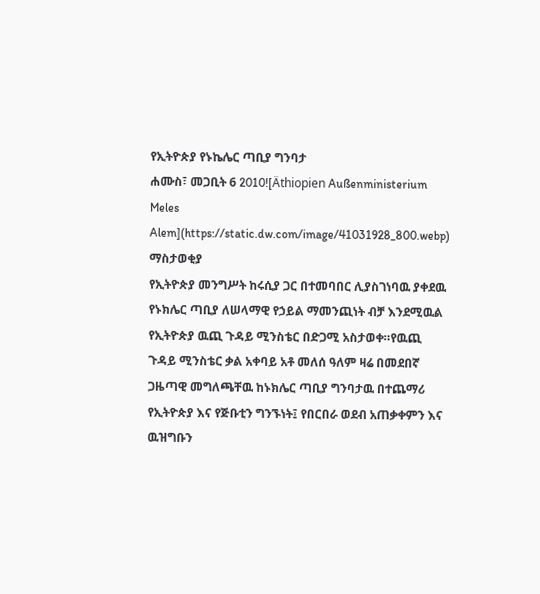የኢትዮጵያ የኑኬሌር ጣቢያ ግንባታ
ሐሙስ፣ መጋቢት 6 2010![Äthiopien Außenministerium Meles Alem](https://static.dw.com/image/41031928_800.webp)
ማስታወቂያ
የኢትዮጵያ መንግሥት ከሩሲያ ጋር በተመባበር ሊያስገነባዉ ያቀደዉ የኑክሌር ጣቢያ ለሠላማዊ የኃይል ማመንጪነት ብቻ እንደሚዉል የኢትዮጵያ ዉጪ ጉዳይ ሚንስቴር በድጋሚ አስታወቀ።የዉጪ ጉዳይ ሚንስቴር ቃል አቀባይ አቶ መለሰ ዓለም ዛሬ በመደበኛ ጋዜጣዊ መግለጫቸዉ ከኑክሌር ጣቢያ ግንባታዉ በተጨማሪ የኢትዮጵያ እና የጅቡቲን ግንኙነት፤ የበርበራ ወደብ አጠቃቀምን እና ዉዝግቡን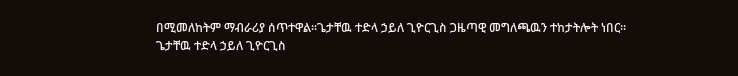በሚመለከትም ማብራሪያ ሰጥተዋል።ጌታቸዉ ተድላ ኃይለ ጊዮርጊስ ጋዜጣዊ መግለጫዉን ተከታትሎት ነበር።
ጌታቸዉ ተድላ ኃይለ ጊዮርጊስ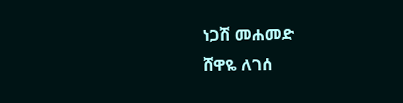ነጋሽ መሐመድ
ሸዋዬ ለገሰ